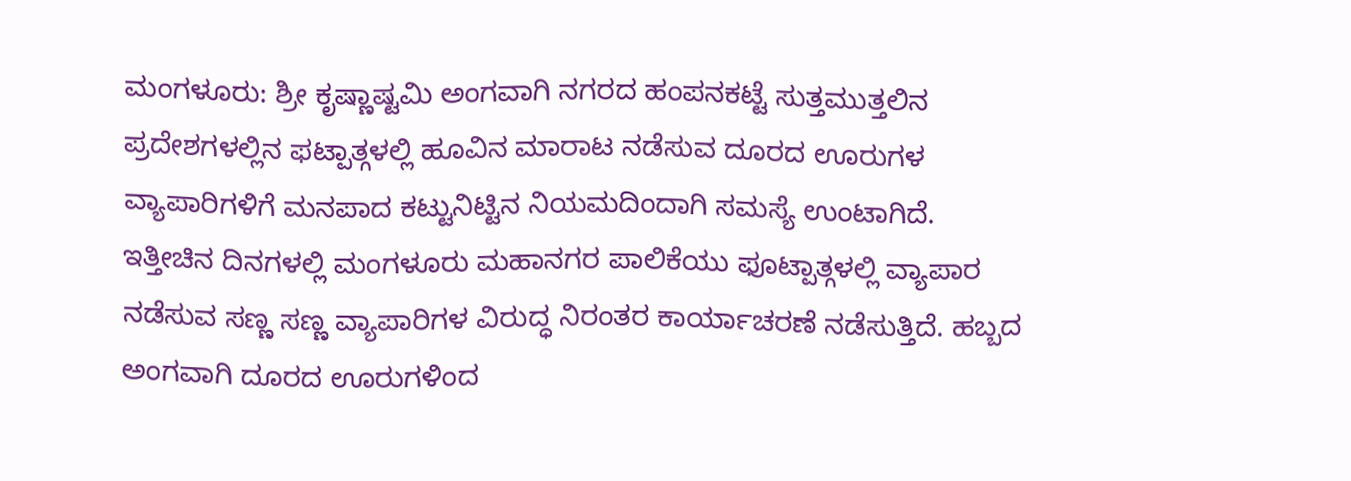ಮಂಗಳೂರು: ಶ್ರೀ ಕೃಷ್ಣಾಷ್ಟಮಿ ಅಂಗವಾಗಿ ನಗರದ ಹಂಪನಕಟ್ಟೆ ಸುತ್ತಮುತ್ತಲಿನ ಪ್ರದೇಶಗಳಲ್ಲಿನ ಫಟ್ಪಾತ್ಗಳಲ್ಲಿ ಹೂವಿನ ಮಾರಾಟ ನಡೆಸುವ ದೂರದ ಊರುಗಳ ವ್ಯಾಪಾರಿಗಳಿಗೆ ಮನಪಾದ ಕಟ್ಟುನಿಟ್ಟಿನ ನಿಯಮದಿಂದಾಗಿ ಸಮಸ್ಯೆ ಉಂಟಾಗಿದೆ.
ಇತ್ತೀಚಿನ ದಿನಗಳಲ್ಲಿ ಮಂಗಳೂರು ಮಹಾನಗರ ಪಾಲಿಕೆಯು ಫೂಟ್ಪಾತ್ಗಳಲ್ಲಿ ವ್ಯಾಪಾರ ನಡೆಸುವ ಸಣ್ಣ ಸಣ್ಣ ವ್ಯಾಪಾರಿಗಳ ವಿರುದ್ಧ ನಿರಂತರ ಕಾರ್ಯಾಚರಣೆ ನಡೆಸುತ್ತಿದೆ. ಹಬ್ಬದ ಅಂಗವಾಗಿ ದೂರದ ಊರುಗಳಿಂದ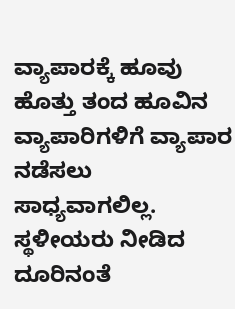ವ್ಯಾಪಾರಕ್ಕೆ ಹೂವು ಹೊತ್ತು ತಂದ ಹೂವಿನ ವ್ಯಾಪಾರಿಗಳಿಗೆ ವ್ಯಾಪಾರ ನಡೆಸಲು ಸಾಧ್ಯವಾಗಲಿಲ್ಲ.
ಸ್ಥಳೀಯರು ನೀಡಿದ ದೂರಿನಂತೆ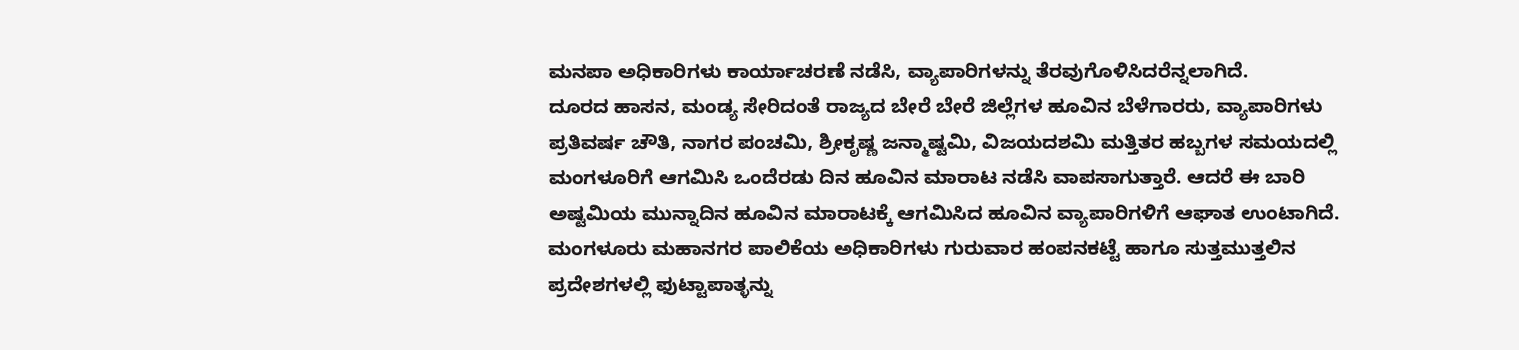ಮನಪಾ ಅಧಿಕಾರಿಗಳು ಕಾರ್ಯಾಚರಣೆ ನಡೆಸಿ, ವ್ಯಾಪಾರಿಗಳನ್ನು ತೆರವುಗೊಳಿಸಿದರೆನ್ನಲಾಗಿದೆ.
ದೂರದ ಹಾಸನ, ಮಂಡ್ಯ ಸೇರಿದಂತೆ ರಾಜ್ಯದ ಬೇರೆ ಬೇರೆ ಜಿಲ್ಲೆಗಳ ಹೂವಿನ ಬೆಳೆಗಾರರು, ವ್ಯಾಪಾರಿಗಳು ಪ್ರತಿವರ್ಷ ಚೌತಿ, ನಾಗರ ಪಂಚಮಿ, ಶ್ರೀಕೃಷ್ಣ ಜನ್ಮಾಷ್ಟಮಿ, ವಿಜಯದಶಮಿ ಮತ್ತಿತರ ಹಬ್ಬಗಳ ಸಮಯದಲ್ಲಿ ಮಂಗಳೂರಿಗೆ ಆಗಮಿಸಿ ಒಂದೆರಡು ದಿನ ಹೂವಿನ ಮಾರಾಟ ನಡೆಸಿ ವಾಪಸಾಗುತ್ತಾರೆ. ಆದರೆ ಈ ಬಾರಿ ಅಷ್ಟಮಿಯ ಮುನ್ನಾದಿನ ಹೂವಿನ ಮಾರಾಟಕ್ಕೆ ಆಗಮಿಸಿದ ಹೂವಿನ ವ್ಯಾಪಾರಿಗಳಿಗೆ ಆಘಾತ ಉಂಟಾಗಿದೆ.
ಮಂಗಳೂರು ಮಹಾನಗರ ಪಾಲಿಕೆಯ ಅಧಿಕಾರಿಗಳು ಗುರುವಾರ ಹಂಪನಕಟ್ಟೆ ಹಾಗೂ ಸುತ್ತಮುತ್ತಲಿನ ಪ್ರದೇಶಗಳಲ್ಲಿ ಫುಟ್ಟಾಪಾತ್ಳನ್ನು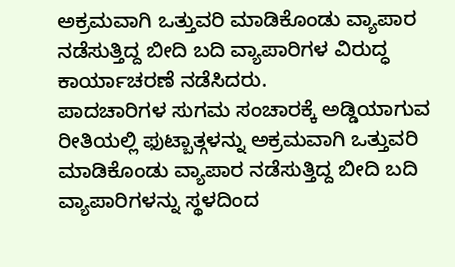ಅಕ್ರಮವಾಗಿ ಒತ್ತುವರಿ ಮಾಡಿಕೊಂಡು ವ್ಯಾಪಾರ ನಡೆಸುತ್ತಿದ್ದ ಬೀದಿ ಬದಿ ವ್ಯಾಪಾರಿಗಳ ವಿರುದ್ಧ ಕಾರ್ಯಾಚರಣೆ ನಡೆಸಿದರು.
ಪಾದಚಾರಿಗಳ ಸುಗಮ ಸಂಚಾರಕ್ಕೆ ಅಡ್ಡಿಯಾಗುವ ರೀತಿಯಲ್ಲಿ ಫುಟ್ಬಾತ್ಗಳನ್ನು ಅಕ್ರಮವಾಗಿ ಒತ್ತುವರಿ ಮಾಡಿಕೊಂಡು ವ್ಯಾಪಾರ ನಡೆಸುತ್ತಿದ್ದ ಬೀದಿ ಬದಿ ವ್ಯಾಪಾರಿಗಳನ್ನು ಸ್ಥಳದಿಂದ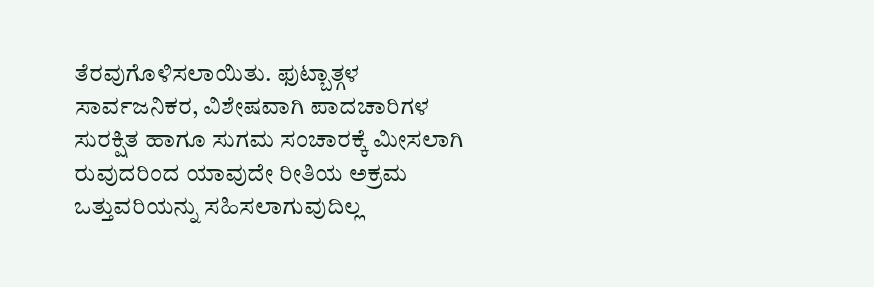ತೆರವುಗೊಳಿಸಲಾಯಿತು. ಫುಟ್ಬಾತ್ಗಳ ಸಾರ್ವಜನಿಕರ, ವಿಶೇಷವಾಗಿ ಪಾದಚಾರಿಗಳ ಸುರಕ್ಷಿತ ಹಾಗೂ ಸುಗಮ ಸಂಚಾರಕ್ಕೆ ಮೀಸಲಾಗಿ ರುವುದರಿಂದ ಯಾವುದೇ ರೀತಿಯ ಅಕ್ರಮ ಒತ್ತುವರಿಯನ್ನು ಸಹಿಸಲಾಗುವುದಿಲ್ಲ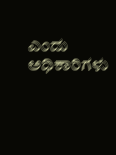ಎಂದು ಅಧಿಕಾರಿಗಳು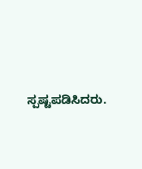ಸ್ಪಷ್ಟಪಡಿಸಿದರು.